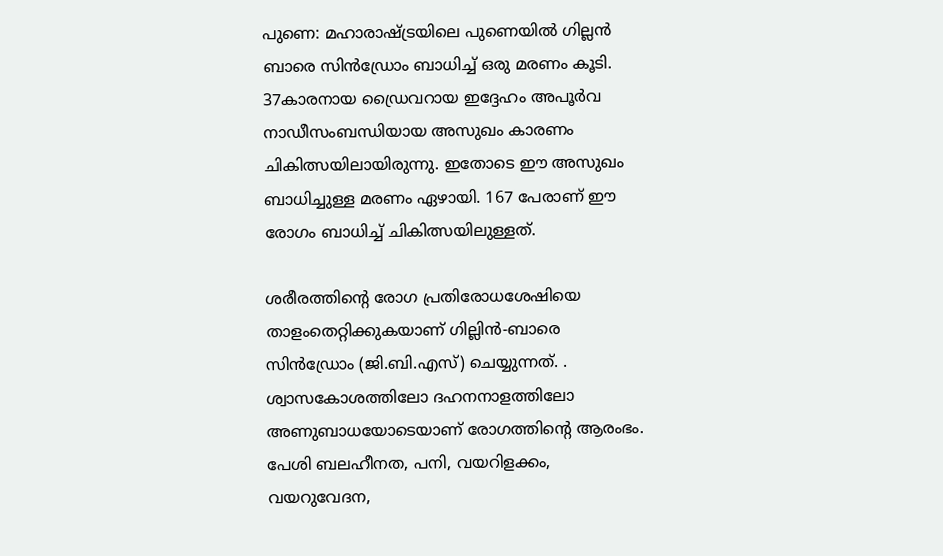പുണെ: മഹാരാഷ്ട്രയിലെ പുണെയിൽ ഗില്ലൻ ബാരെ സിൻഡ്രോം ബാധിച്ച് ഒരു മരണം കൂടി. 37കാരനായ ഡ്രൈവറായ ഇദ്ദേഹം അപൂർവ നാഡീസംബന്ധിയായ അസുഖം കാരണം ചികിത്സയിലായിരുന്നു. ഇതോടെ ഈ അസുഖം ബാധിച്ചുള്ള മരണം ഏഴായി. 167 പേരാണ് ഈ രോഗം ബാധിച്ച് ചികിത്സയിലുള്ളത്.

ശരീരത്തിന്‍റെ രോഗ പ്രതിരോധശേഷിയെ താളംതെറ്റിക്കുകയാണ് ഗില്ലിൻ-ബാരെ സിൻഡ്രോം (ജി.ബി.എസ്) ചെയ്യുന്നത്. . ശ്വാസകോശത്തിലോ ദഹനനാളത്തിലോ അണുബാധയോടെയാണ് രോഗത്തിന്‍റെ ആരംഭം. പേശി ബലഹീനത, പനി, വയറിളക്കം, വയറുവേദന,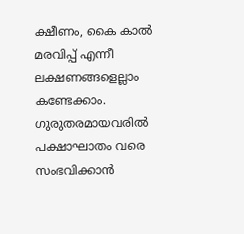ക്ഷീണം, കൈ കാൽ മരവിപ്പ് എന്നീ ലക്ഷണങ്ങളെല്ലാം കണ്ടേക്കാം. ഗുരുതരമായവരിൽ പക്ഷാഘാതം വരെ സംഭവിക്കാൻ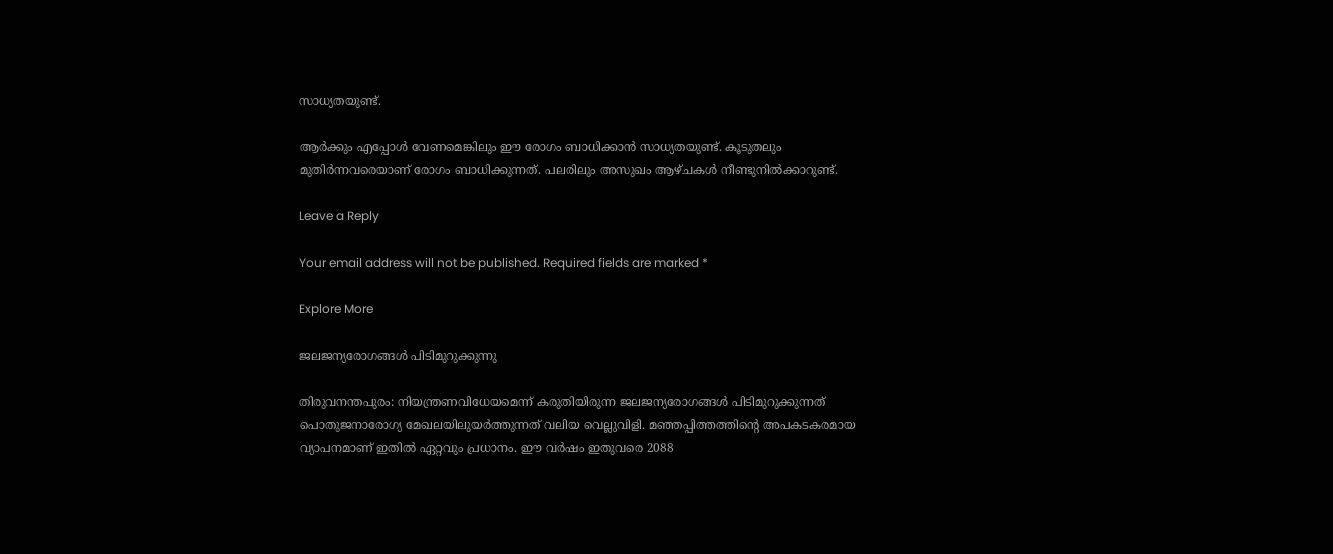സാധ്യതയുണ്ട്.

ആർക്കും എപ്പോള്‍ വേണമെങ്കിലും ഈ രോഗം ബാധിക്കാൻ സാധ്യതയുണ്ട്. കൂടുതലും മുതിർന്നവരെയാണ് രോഗം ബാധിക്കുന്നത്. പലരിലും അസുഖം ആഴ്ചകൾ നീണ്ടുനിൽക്കാറുണ്ട്.

Leave a Reply

Your email address will not be published. Required fields are marked *

Explore More

ജലജന്യരോഗങ്ങൾ പിടിമുറുക്കുന്നു

തിരുവനന്തപുരം: നിയന്ത്രണവിധേയമെന്ന് കരുതിയിരുന്ന ജലജന്യരോഗങ്ങൾ പിടിമുറുക്കുന്നത് പൊതുജനാരോഗ്യ മേഖലയിലുയർത്തുന്നത് വലിയ വെല്ലുവിളി. മഞ്ഞപ്പിത്തത്തിന്‍റെ അപകടകരമായ വ്യാപനമാണ് ഇതിൽ ഏറ്റവും പ്രധാനം. ഈ വർഷം ഇതുവരെ 2088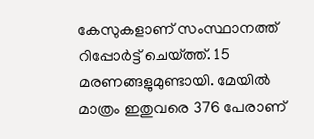കേസുകളാണ് സംസ്ഥാനത്ത് റിപ്പോർട്ട് ചെയ്ത്ത്. 15 മരണങ്ങളുമുണ്ടായി. മേയിൽ മാത്രം ഇതുവരെ 376 പേരാണ്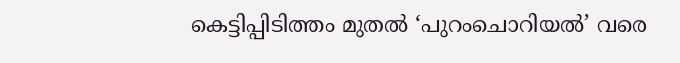കെട്ടിപ്പിടിത്തം മുതൽ ‘പുറംചൊറിയൽ’ വരെ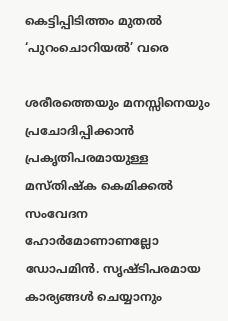കെട്ടിപ്പിടിത്തം മുതൽ ‘പുറംചൊറിയൽ’ വരെ

ശരീരത്തെയും മനസ്സിനെയും പ്രചോദിപ്പിക്കാൻ പ്രകൃതിപരമായുള്ള മസ്തിഷ്‍ക കെമിക്കൽ സംവേദന ഹോർമോണാണല്ലോ ഡോപമിൻ. സൃഷ്ടിപരമായ കാര്യങ്ങൾ ചെയ്യാനും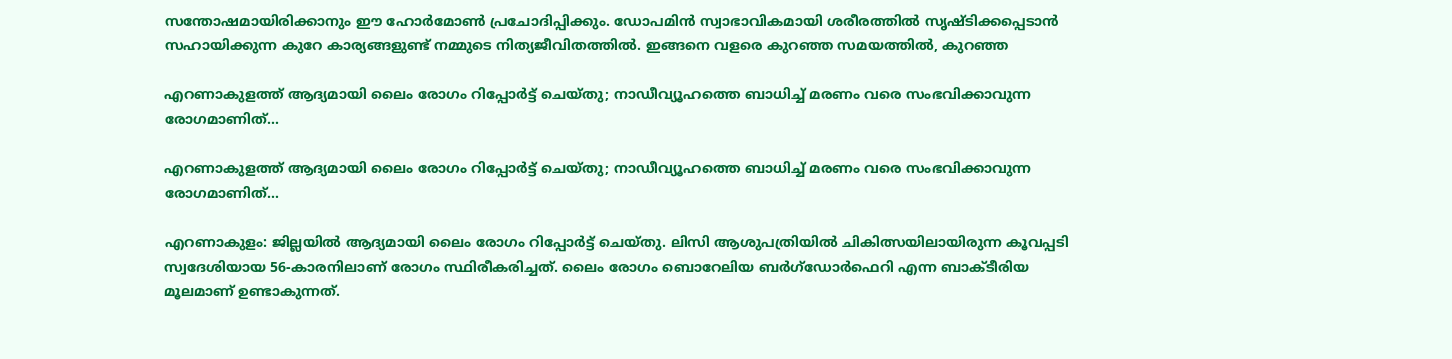സന്തോഷമായിരിക്കാനും ഈ ഹോർമോൺ പ്രചോദിപ്പിക്കും. ഡോപമിൻ സ്വാഭാവികമായി ശരീരത്തിൽ സൃഷ്ടിക്കപ്പെടാൻ സഹായിക്കുന്ന കുറേ കാര്യങ്ങളുണ്ട് നമ്മുടെ നിത്യജീവിതത്തിൽ. ഇങ്ങനെ വളരെ കുറഞ്ഞ സമയത്തിൽ, കുറഞ്ഞ

എറണാകുളത്ത് ആദ്യമായി ലൈം രോഗം റിപ്പോർട്ട് ചെയ്തു; നാഡീവ്യൂഹത്തെ ബാധിച്ച് മരണം വരെ സംഭവിക്കാവുന്ന രോഗമാണിത്…

എറണാകുളത്ത് ആദ്യമായി ലൈം രോഗം റിപ്പോർട്ട് ചെയ്തു; നാഡീവ്യൂഹത്തെ ബാധിച്ച് മരണം വരെ സംഭവിക്കാവുന്ന രോഗമാണിത്…

എറണാകുളം: ജില്ലയിൽ ആദ്യമായി ലൈം രോഗം റിപ്പോർട്ട് ചെയ്തു. ലിസി ആശുപത്രിയിൽ ചികിത്സയിലായിരുന്ന കൂവപ്പടി സ്വദേശിയായ 56-കാരനിലാണ് രോഗം സ്ഥിരീകരിച്ചത്. ലൈം രോഗം ബൊറേലിയ ബർഗ്ഡോർഫെറി എന്ന ബാക്ടീരിയ മൂലമാണ് ഉണ്ടാകുന്നത്.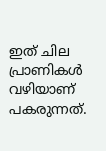ഇത് ചില പ്രാണികൾ വഴിയാണ് പകരുന്നത്.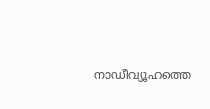നാഡീവ്യൂഹത്തെ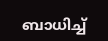ബാധിച്ച്